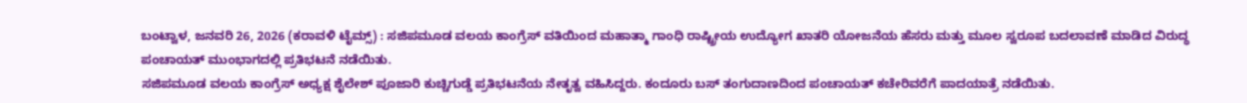ಬಂಟ್ವಾಳ, ಜನವರಿ 26, 2026 (ಕರಾವಳಿ ಟೈಮ್ಸ್) : ಸಜಿಪಮೂಡ ವಲಯ ಕಾಂಗ್ರೆಸ್ ವತಿಯಿಂದ ಮಹಾತ್ಮಾ ಗಾಂಧಿ ರಾಷ್ಟ್ರೀಯ ಉದ್ಯೋಗ ಖಾತರಿ ಯೋಜನೆಯ ಹೆಸರು ಮತ್ತು ಮೂಲ ಸ್ವರೂಪ ಬದಲಾವಣೆ ಮಾಡಿದ ವಿರುದ್ಧ ಪಂಚಾಯತ್ ಮುಂಭಾಗದಲ್ಲಿ ಪ್ರತಿಭಟನೆ ನಡೆಯಿತು.
ಸಜಿಪಮೂಡ ವಲಯ ಕಾಂಗ್ರೆಸ್ ಅಧ್ಯಕ್ಷ ಶೈಲೇಶ್ ಪೂಜಾರಿ ಕುಚ್ಚಿಗುಡ್ಡೆ ಪ್ರತಿಭಟನೆಯ ನೇತೃತ್ವ ವಹಿಸಿದ್ದರು. ಕಂದೂರು ಬಸ್ ತಂಗುದಾಣದಿಂದ ಪಂಚಾಯತ್ ಕಚೇರಿವರೆಗೆ ಪಾದಯಾತ್ರೆ ನಡೆಯಿತು.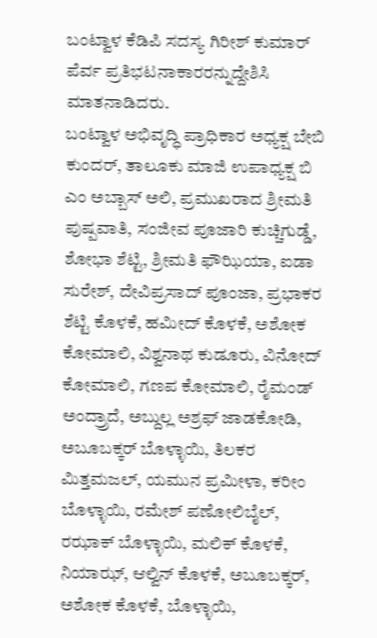ಬಂಟ್ವಾಳ ಕೆಡಿಪಿ ಸದಸ್ಯ ಗಿರೀಶ್ ಕುಮಾರ್ ಪೆರ್ವ ಪ್ರತಿಭಟನಾಕಾರರನ್ನುದ್ದೇಶಿಸಿ ಮಾತನಾಡಿದರು.
ಬಂಟ್ವಾಳ ಅಭಿವೃದ್ಧಿ ಪ್ರಾಧಿಕಾರ ಅಧ್ಯಕ್ಷ ಬೇಬಿ ಕುಂದರ್, ತಾಲೂಕು ಮಾಜಿ ಉಪಾಧ್ಯಕ್ಷ ಬಿ ಎಂ ಅಬ್ಬಾಸ್ ಅಲಿ, ಪ್ರಮುಖರಾದ ಶ್ರೀಮತಿ ಪುಷ್ಪವಾತಿ, ಸಂಜೀವ ಪೂಜಾರಿ ಕುಚ್ಚಿಗುಡ್ಡೆ, ಶೋಭಾ ಶೆಟ್ಟಿ, ಶ್ರೀಮತಿ ಫೌಝಿಯಾ, ಐಡಾ ಸುರೇಶ್, ದೇವಿಪ್ರಸಾದ್ ಪೂಂಜಾ, ಪ್ರಭಾಕರ ಶೆಟ್ಟಿ ಕೊಳಕೆ, ಹಮೀದ್ ಕೊಳಕೆ, ಅಶೋಕ ಕೋಮಾಲಿ, ವಿಶ್ವನಾಥ ಕುಡೂರು, ವಿನೋದ್ ಕೋಮಾಲಿ, ಗಣಪ ಕೋಮಾಲಿ, ರೈಮಂಡ್ ಅಂದ್ರ್ರಾದೆ, ಅಬ್ದುಲ್ಲ ಅಶ್ರಫ್ ಜಾಡಕೋಡಿ, ಅಬೂಬಕ್ಕರ್ ಬೊಳ್ಳಾಯಿ, ತಿಲಕರ ಮಿತ್ತಮಜಲ್, ಯಮುನ ಪ್ರಮೀಳಾ, ಕರೀಂ ಬೊಳ್ಳಾಯಿ, ರಮೇಶ್ ಪಣೋಲಿಬೈಲ್, ರಝಾಕ್ ಬೊಳ್ಳಾಯಿ, ಮಲಿಕ್ ಕೊಳಕೆ, ನಿಯಾಝ್, ಆಲ್ವಿನ್ ಕೊಳಕೆ, ಅಬೂಬಕ್ಕರ್, ಅಶೋಕ ಕೊಳಕೆ, ಬೊಳ್ಳಾಯಿ,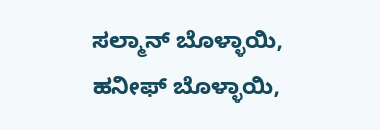ಸಲ್ಮಾನ್ ಬೊಳ್ಳಾಯಿ, ಹನೀಫ್ ಬೊಳ್ಳಾಯಿ,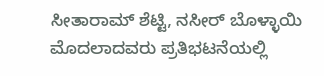ಸೀತಾರಾಮ್ ಶೆಟ್ಟಿ, ನಸೀರ್ ಬೊಳ್ಳಾಯಿ ಮೊದಲಾದವರು ಪ್ರತಿಭಟನೆಯಲ್ಲಿ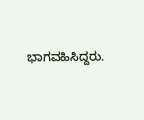ಭಾಗವಹಿಸಿದ್ದರು.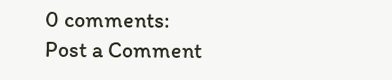0 comments:
Post a Comment